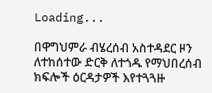Loading...

በዋግህምራ ብሄረሰብ አስተዳደር ዞን ለተከሰተው ድርቅ ለተጎዱ የማህበረሰብ ክፍሎች ዕርዳታዎች እየተጓጓዙ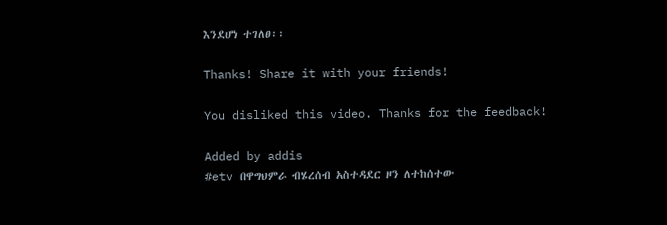እንደሆነ ተገለፀ፡፡

Thanks! Share it with your friends!

You disliked this video. Thanks for the feedback!

Added by addis
#etv በዋግህምራ ብሄረሰብ አስተዳደር ዞን ለተከሰተው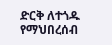ድርቅ ለተጎዱ የማህበረሰብ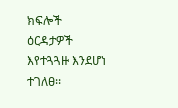ክፍሎች ዕርዳታዎች እየተጓጓዙ እንደሆነ ተገለፀ፡፡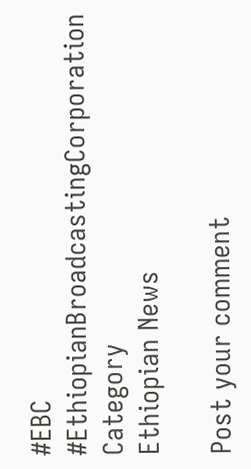#EBC
#EthiopianBroadcastingCorporation
Category
Ethiopian News

Post your comment